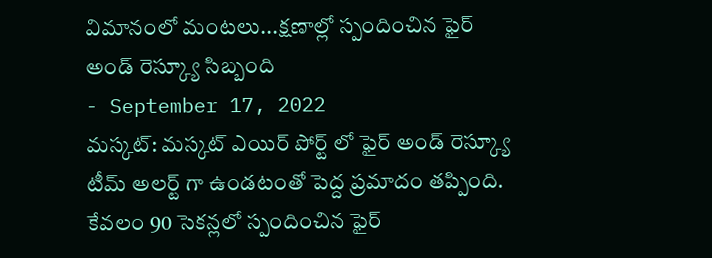విమానంలో మంటలు...క్షణాల్లో స్పందించిన ఫైర్ అండ్ రెస్క్యూ సిబ్బంది
- September 17, 2022
మస్కట్: మస్కట్ ఎయిర్ పోర్ట్ లో ఫైర్ అండ్ రెస్క్యూ టీమ్ అలర్ట్ గా ఉండటంతో పెద్ద ప్రమాదం తప్పింది. కేవలం 90 సెకన్లలో స్పందించిన ఫైర్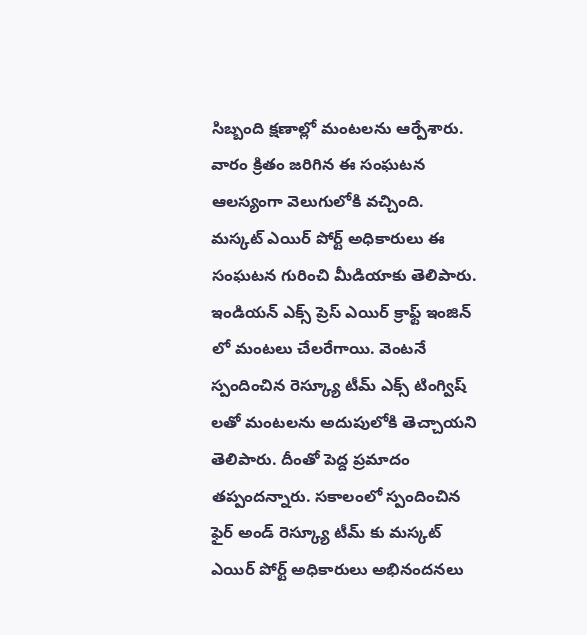సిబ్బంది క్షణాల్లో మంటలను ఆర్పేశారు. వారం క్రితం జరిగిన ఈ సంఘటన ఆలస్యంగా వెలుగులోకి వచ్చింది. మస్కట్ ఎయిర్ పోర్ట్ అధికారులు ఈ సంఘటన గురించి మీడియాకు తెలిపారు. ఇండియన్ ఎక్స్ ప్రెస్ ఎయిర్ క్రాఫ్ట్ ఇంజిన్ లో మంటలు చేలరేగాయి. వెంటనే స్పందించిన రెస్క్యూ టీమ్ ఎక్స్ టింగ్విష్ లతో మంటలను అదుపులోకి తెచ్చాయని తెలిపారు. దీంతో పెద్ద ప్రమాదం తప్పందన్నారు. సకాలంలో స్పందించిన ఫైర్ అండ్ రెస్క్యూ టీమ్ కు మస్కట్ ఎయిర్ పోర్ట్ అధికారులు అభినందనలు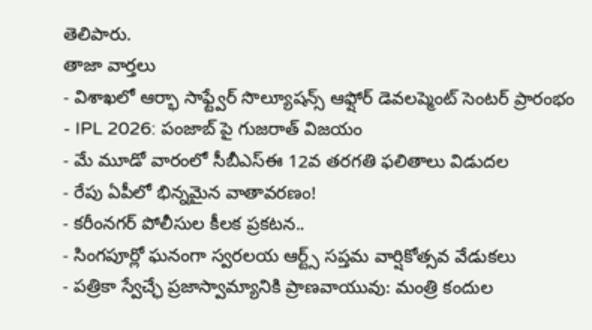తెలిపారు.
తాజా వార్తలు
- విశాఖలో ఆర్భా సాఫ్ట్వేర్ సొల్యూషన్స్ ఆఫ్షోర్ డెవలప్మెంట్ సెంటర్ ప్రారంభం
- IPL 2026: పంజాబ్ పై గుజరాత్ విజయం
- మే మూడో వారంలో సీబీఎస్ఈ 12వ తరగతి ఫలితాలు విడుదల
- రేపు ఏపీలో భిన్నమైన వాతావరణం!
- కరీంనగర్ పోలీసుల కీలక ప్రకటన..
- సింగపూర్లో ఘనంగా స్వరలయ ఆర్ట్స్ సప్తమ వార్షికోత్సవ వేడుకలు
- పత్రికా స్వేచ్ఛే ప్రజాస్వామ్యానికి ప్రాణవాయువు: మంత్రి కందుల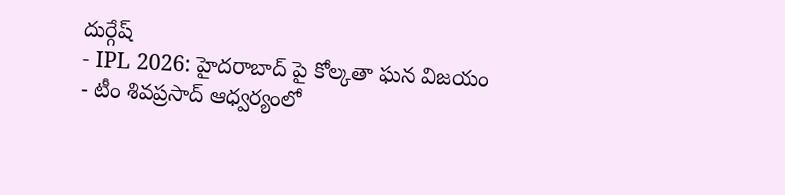దుర్గేష్
- IPL 2026: హైదరాబాద్ పై కోల్కతా ఘన విజయం
- టీం శివప్రసాద్ ఆధ్వర్యంలో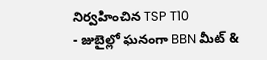నిర్వహించిన TSP T10
- జుబైల్లో ఘనంగా BBN మీట్ &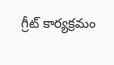గ్రీట్ కార్యక్రమం